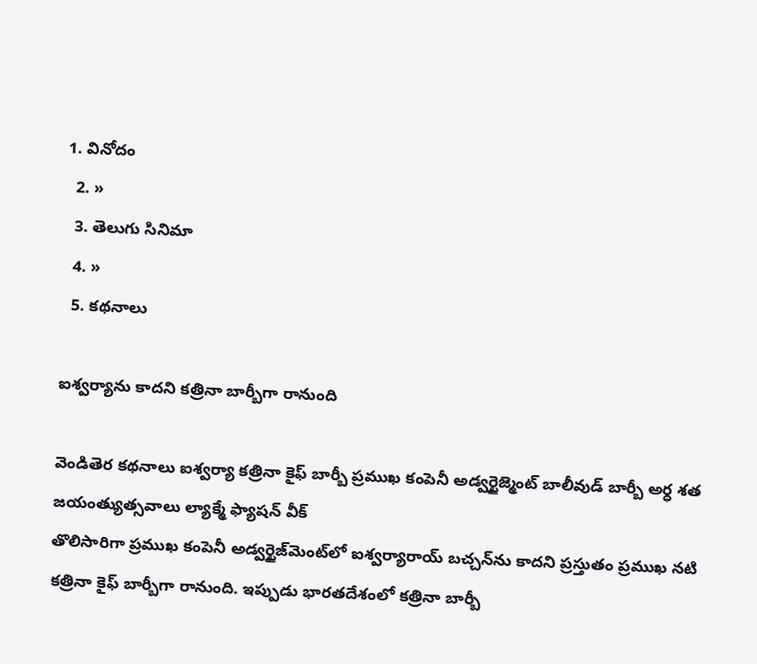1. వినోదం
  2. »
  3. తెలుగు సినిమా
  4. »
  5. కథనాలు

ఐశ్వర్యాను కాదని కత్రినా బార్బీగా రానుంది

వెండితెర కథనాలు ఐశ్వర్యా కత్రినా కైఫ్ బార్బీ ప్రముఖ కంపెనీ అడ్వర్టైజ్మెంట్ బాలీవుడ్ బార్బీ అర్ధ శత జయంత్యుత్సవాలు ల్యాక్మే ఫ్యాషన్ వీక్
తొలిసారిగా ప్రముఖ కంపెనీ అడ్వర్టైజ్‌మెంట్‌లో ఐశ్వర్యారాయ్ బచ్చన్‌ను కాదని ప్రస్తుతం ప్రముఖ నటి కత్రినా కైఫ్ బార్బీగా రానుంది. ఇప్పుడు భారతదేశంలో కత్రినా బార్బీ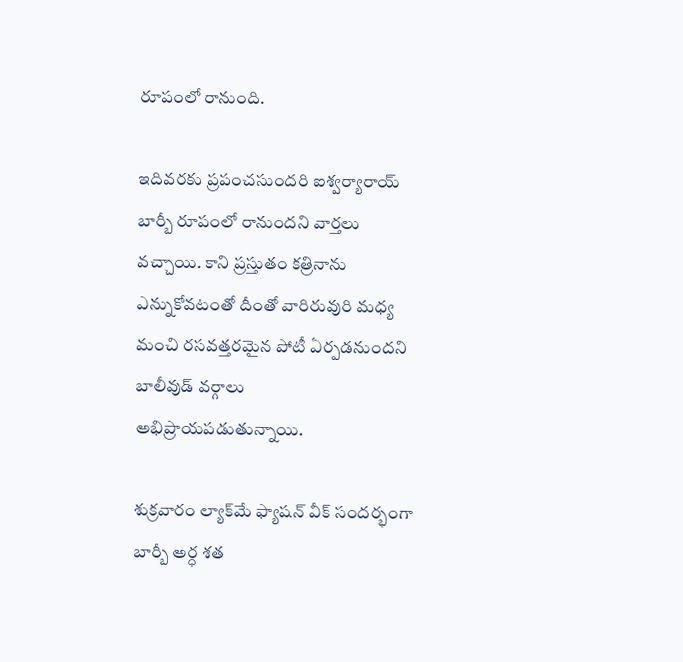రూపంలో రానుంది.

ఇదివరకు ప్రపంచసుందరి ఐశ్వర్యారాయ్ బార్బీ రూపంలో రానుందని వార్తలు వచ్చాయి. కాని ప్రస్తుతం కత్రినాను ఎన్నుకోవటంతో దీంతో వారిరువురి మధ్య మంచి రసవత్తరమైన పోటీ ఏర్పడనుందని బాలీవుడ్ వర్గాలు అభిప్రాయపడుతున్నాయి.

శుక్రవారం ల్యాక్‌మే ఫ్యాషన్ వీక్ సందర్భంగా బార్బీ అర్ధ శత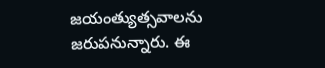జయంత్యుత్సవాలను జరుపనున్నారు. ఈ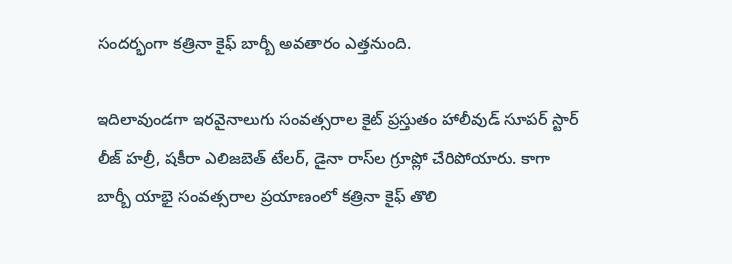సందర్భంగా కత్రినా కైఫ్ బార్బీ అవతారం ఎత్తనుంది.

ఇదిలావుండగా ఇరవైనాలుగు సంవత్సరాల కైట్ ప్రస్తుతం హాలీవుడ్ సూపర్ స్టార్ లీజ్ హల్రీ, షకీరా ఎలిజబెత్ టేలర్, డైనా రాస్‌ల గ్రూప్లో చేరిపోయారు. కాగా బార్బీ యాభై సంవత్సరాల ప్రయాణంలో కత్రినా కైఫ్ తొలి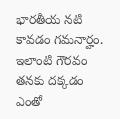భారతీయ నటి కావడం గమనార్హం. ఇలాంటి గౌరవం తనకు దక్కడం ఎంతో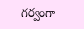గర్వంగా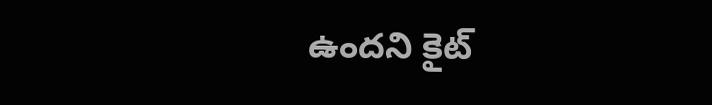ఉందని కైట్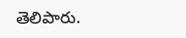తెలిపారు.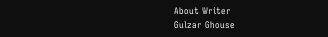About Writer
Gulzar Ghouse